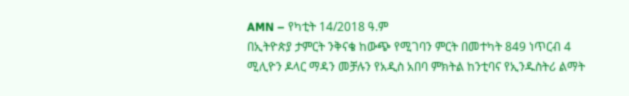AMN – የካቲት 14/2018 ዓ.ም
በኢትዮጵያ ታምርት ንቅናቄ ከውጭ የሚገባን ምርት በመተካት 849 ነጥርብ 4 ሚሊዮን ዶላር ማዳን መቻሉን የአዲስ አበባ ምክትል ከንቲባና የኢንዱስትሪ ልማት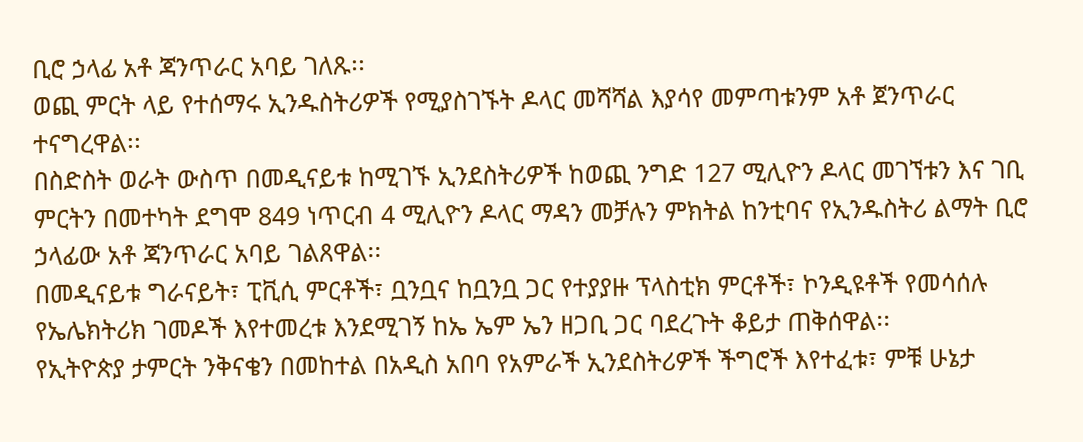ቢሮ ኃላፊ አቶ ጃንጥራር አባይ ገለጹ፡፡
ወጪ ምርት ላይ የተሰማሩ ኢንዱስትሪዎች የሚያስገኙት ዶላር መሻሻል እያሳየ መምጣቱንም አቶ ጀንጥራር ተናግረዋል፡፡
በስድስት ወራት ውስጥ በመዲናይቱ ከሚገኙ ኢንደስትሪዎች ከወጪ ንግድ 127 ሚሊዮን ዶላር መገኘቱን እና ገቢ ምርትን በመተካት ደግሞ 849 ነጥርብ 4 ሚሊዮን ዶላር ማዳን መቻሉን ምክትል ከንቲባና የኢንዱስትሪ ልማት ቢሮ ኃላፊው አቶ ጃንጥራር አባይ ገልጸዋል፡፡
በመዲናይቱ ግራናይት፣ ፒቪሲ ምርቶች፣ ቧንቧና ከቧንቧ ጋር የተያያዙ ፕላስቲክ ምርቶች፣ ኮንዲዩቶች የመሳሰሉ የኤሌክትሪክ ገመዶች እየተመረቱ እንደሚገኝ ከኤ ኤም ኤን ዘጋቢ ጋር ባደረጉት ቆይታ ጠቅሰዋል፡፡
የኢትዮጵያ ታምርት ንቅናቄን በመከተል በአዲስ አበባ የአምራች ኢንደስትሪዎች ችግሮች እየተፈቱ፣ ምቹ ሁኔታ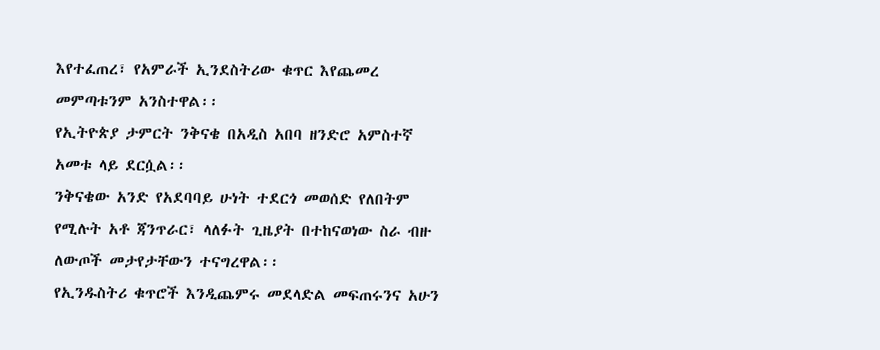እየተፈጠረ፣ የአምራች ኢንደስትሪው ቁጥር እየጨመረ መምጣቱንም አንስተዋል፡፡
የኢትዮጵያ ታምርት ንቅናቄ በአዲስ አበባ ዘንድሮ አምስተኛ አመቱ ላይ ደርሷል፡፡
ንቅናቄው አንድ የአደባባይ ሁነት ተደርጎ መወሰድ የለበትም የሚሉት አቶ ጃንጥራር፣ ላለፉት ጊዜያት በተከናወነው ስራ ብዙ ለውጦች መታየታቸውን ተናግረዋል፡፡
የኢንዱስትሪ ቁጥሮች እንዲጨምሩ መደላድል መፍጠሩንና አሁን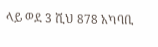ላይ ወደ 3 ሺህ 878 አካባቢ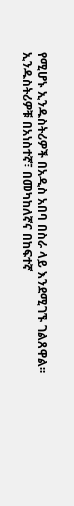የሚሆኑ ኢንዱስትሪዎች በአዲስ አበባ በስራ ላይ እንደሚገኙ ገልጸዋል፡፡
ኢንዱስትሪዎቹ በአነስተኛ፣ በመካከለኛና በከፍተኛ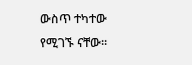ውስጥ ተካተው የሚገኙ ናቸው፡፡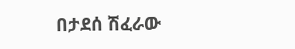በታደሰ ሽፈራው